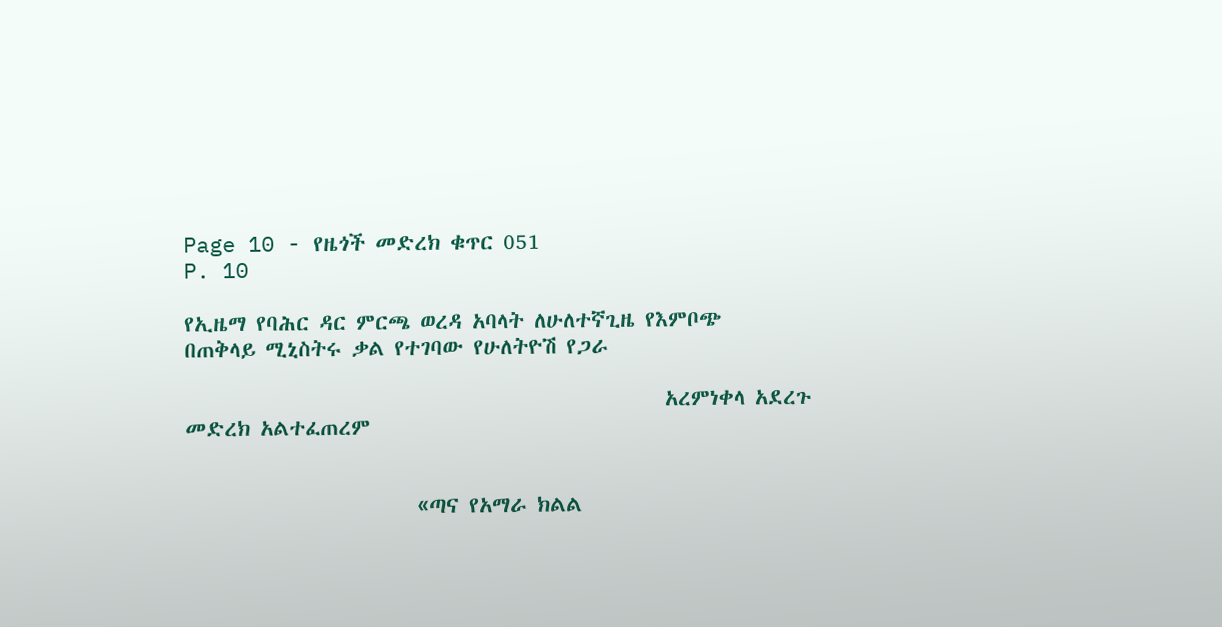Page 10 - የዜጎች መድረክ ቁጥር 051
P. 10

የኢዜማ የባሕር ዳር ምርጫ ወረዳ አባላት ለሁለተኛጊዜ የእምቦጭ                                                                                    በጠቅላይ ሚኒስትሩ ቃል የተገባው የሁለትዮሽ የጋራ

                                                አረምነቀላ አደረጉ                                                                                                       መድረክ አልተፈጠረም


                       «ጣና የአማራ ክልል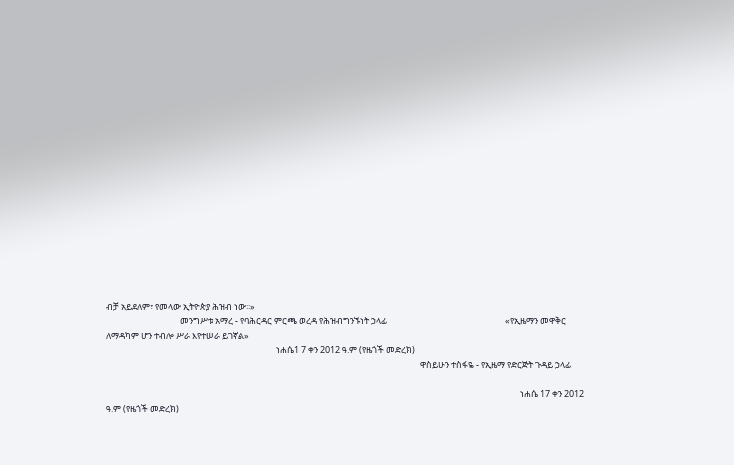ብቻ አይደለም፣ የመላው ኢትዮጵያ ሕዝብ ነው፡፡»
                                     መንግሥቱ አማረ - የባሕርዳር ምርጫ ወረዳ የሕዝብግንኙነት ኃላፊ                                                           «የኢዜማን መዋቅር ለማዳካም ሆን ተብሎ ሥራ እየተሠራ ይገኛል»
                                                                                     ነሐሴ1 7 ቀን 2012 ዓ.ም (የዜጎች መድረክ)
                                                                                                                                                             ዋስይሁን ተስፋዬ - የኢዜማ የድርጅት ጉዳይ ኃላፊ

                                                                                                                                                                                                               ነሐሴ 17 ቀን 2012 ዓ.ም (የዜጎች መድረክ)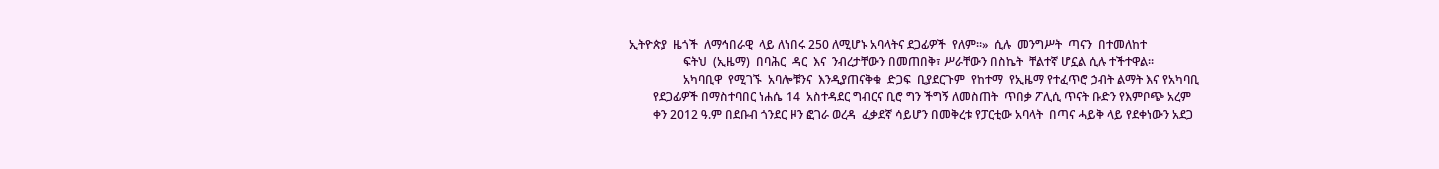ኢትዮጵያ  ዜጎች  ለማኅበራዊ  ላይ ለነበሩ 250 ለሚሆኑ አባላትና ደጋፊዎች  የለም።»  ሲሉ  መንግሥት  ጣናን  በተመለከተ
                  ፍትህ  (ኢዜማ)  በባሕር  ዳር  እና  ንብረታቸውን በመጠበቅ፣ ሥራቸውን በስኬት  ቸልተኛ ሆኗል ሲሉ ተችተዋል።
                  አካባቢዋ  የሚገኙ  አባሎቹንና  እንዲያጠናቅቁ  ድጋፍ  ቢያደርጉም  የከተማ  የኢዜማ የተፈጥሮ ኃብት ልማት እና የአካባቢ
        የደጋፊዎች በማስተባበር ነሐሴ 14  አስተዳደር ግብርና ቢሮ ግን ችግኝ ለመስጠት  ጥበቃ ፖሊሲ ጥናት ቡድን የእምቦጭ አረም
        ቀን 2012 ዓ.ም በደቡብ ጎንደር ዞን ፎገራ ወረዳ  ፈቃደኛ ሳይሆን በመቅረቱ የፓርቲው አባላት  በጣና ሓይቅ ላይ የደቀነውን አደጋ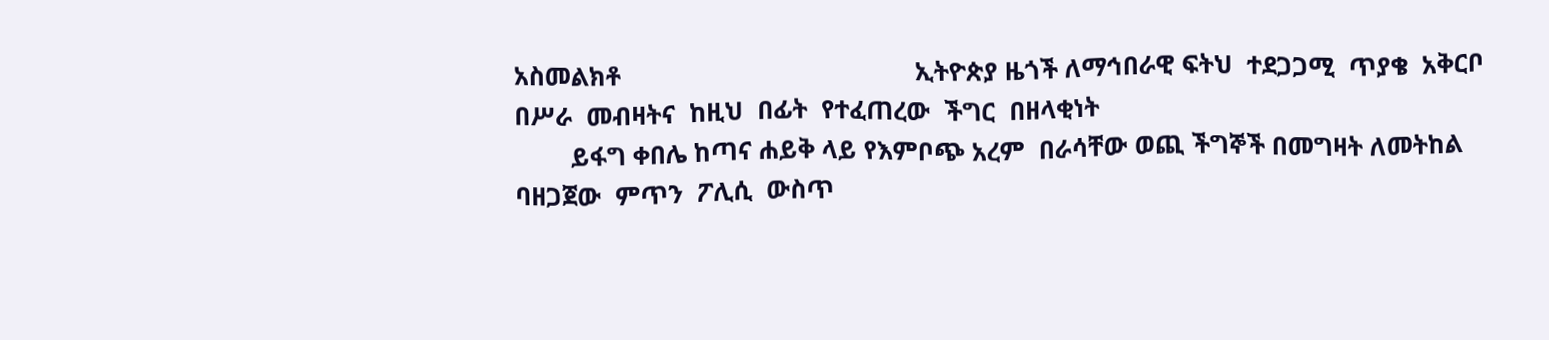አስመልክቶ                                          ኢትዮጵያ ዜጎች ለማኅበራዊ ፍትህ  ተደጋጋሚ  ጥያቄ  አቅርቦ  በሥራ  መብዛትና  ከዚህ  በፊት  የተፈጠረው  ችግር  በዘላቂነት
        ይፋግ ቀበሌ ከጣና ሐይቅ ላይ የእምቦጭ አረም  በራሳቸው ወጪ ችግኞች በመግዛት ለመትከል  ባዘጋጀው  ምጥን  ፖሊሲ  ውስጥ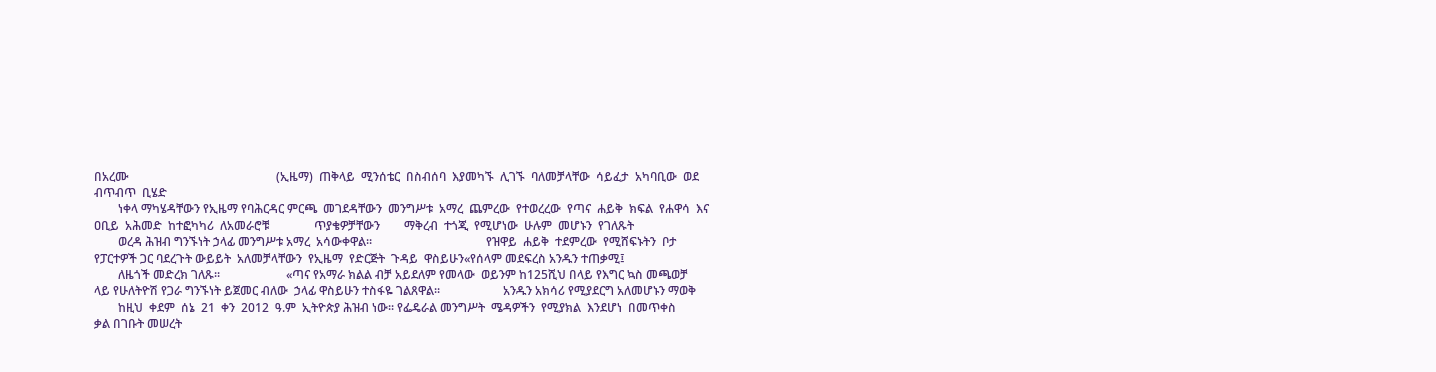በአረሙ                                                 (ኢዜማ)  ጠቅላይ  ሚንሰቴር  በስብሰባ  እያመካኙ  ሊገኙ  ባለመቻላቸው  ሳይፈታ  አካባቢው  ወደ  ብጥብጥ  ቢሄድ
        ነቀላ ማካሄዳቸውን የኢዜማ የባሕርዳር ምርጫ  መገደዳቸውን  መንግሥቱ  አማረ  ጨምረው  የተወረረው  የጣና  ሐይቅ  ክፍል  የሐዋሳ  እና                                             ዐቢይ  አሕመድ  ከተፎካካሪ  ለአመራሮቹ               ጥያቄዎቻቸውን        ማቅረብ  ተጎጂ  የሚሆነው  ሁሉም  መሆኑን  የገለጹት
        ወረዳ ሕዝብ ግንኙነት ኃላፊ መንግሥቱ አማረ  አሳውቀዋል።                                      የዝዋይ  ሐይቅ  ተደምረው  የሚሸፍኑትን  ቦታ                    የፓርተዎች ጋር ባደረጉት ውይይት  አለመቻላቸውን  የኢዜማ  የድርጅት  ጉዳይ  ዋስይሁን«የሰላም መደፍረስ አንዱን ተጠቃሚ፤
        ለዜጎች መድረክ ገለጹ፡፡                      «ጣና የአማራ ክልል ብቻ አይደለም የመላው  ወይንም ከ125ሺህ በላይ የእግር ኳስ መጫወቻ                              ላይ የሁለትዮሽ የጋራ ግንኙነት ይጀመር ብለው  ኃላፊ ዋስይሁን ተስፋዬ ገልጸዋል፡፡                     አንዱን አክሳሪ የሚያደርግ አለመሆኑን ማወቅ
        ከዚህ  ቀደም  ሰኔ  21  ቀን  2012  ዓ.ም  ኢትዮጵያ ሕዝብ ነው፡፡ የፌዴራል መንግሥት  ሜዳዎችን  የሚያክል  እንደሆነ  በመጥቀስ                                    ቃል በገቡት መሠረት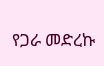የጋራ መድረኩ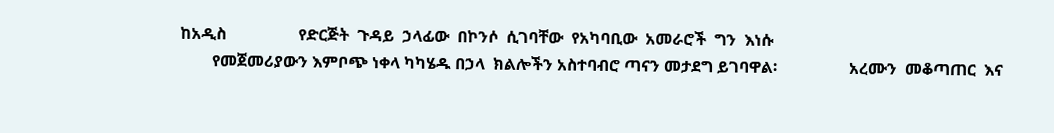ከአዲስ                  የድርጅት  ጉዳይ  ኃላፊው  በኮንሶ  ሲገባቸው  የአካባቢው  አመራሮች  ግን  እነሱ
        የመጀመሪያውን እምቦጭ ነቀላ ካካሄዱ በኃላ  ክልሎችን አስተባብሮ ጣናን መታደግ ይገባዋል፡                  አረሙን  መቆጣጠር  እና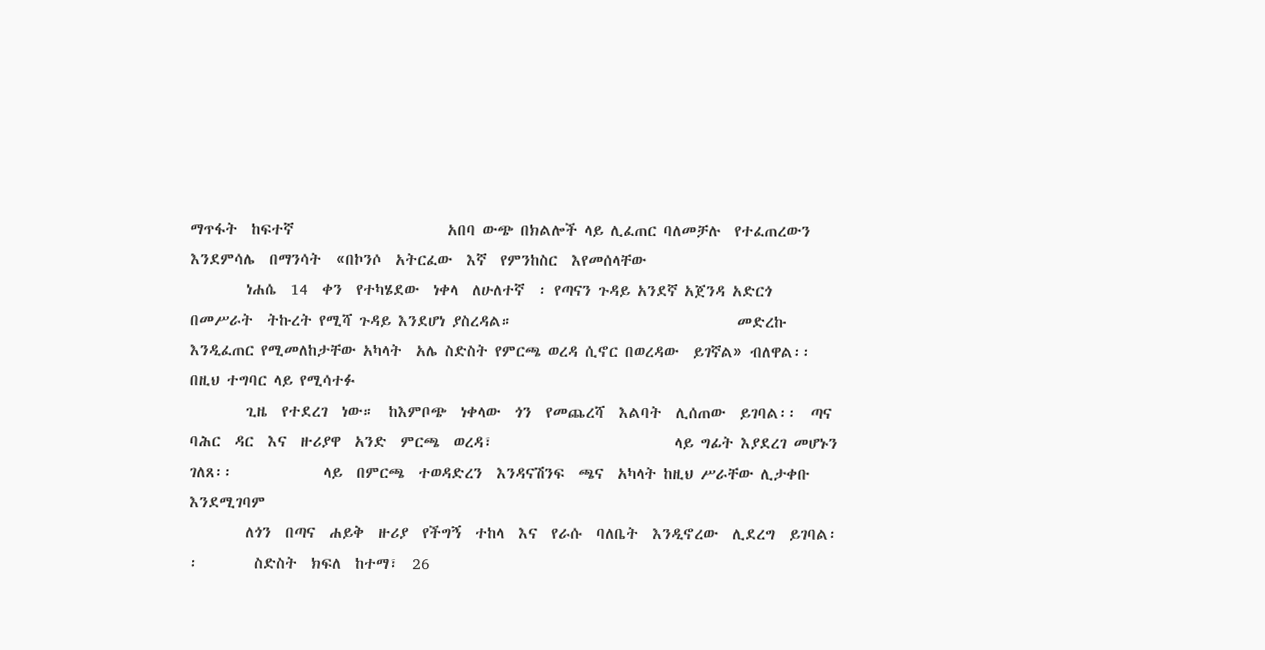ማጥፋት  ከፍተኛ                      አበባ ውጭ በክልሎች ላይ ሊፈጠር ባለመቻሉ  የተፈጠረውን  እንደምሳሌ  በማንሳት  «በኮንሶ  አትርፈው  እኛ  የምንከስር  እየመሰላቸው
        ነሐሴ  14  ቀን  የተካሄደው  ነቀላ  ለሁለተኛ  ፡ የጣናን ጉዳይ አንደኛ አጀንዳ አድርጎ በመሥራት  ትኩረት የሚሻ ጉዳይ እንደሆነ ያስረዳል።                                መድረኩ እንዲፈጠር የሚመለከታቸው አካላት  አሌ ስድስት የምርጫ ወረዳ ሲኖር በወረዳው  ይገኛል» ብለዋል፡፡በዚህ ተግባር ላይ የሚሳተፉ
        ጊዜ  የተደረገ  ነው።  ከእምቦጭ  ነቀላው  ጎን  የመጨረሻ  እልባት  ሊሰጠው  ይገባል፡፡  ጣና  ባሕር  ዳር  እና  ዙሪያዋ  አንድ  ምርጫ  ወረዳ፣                          ላይ ግፊት እያደረገ መሆኑን ገለጸ፡፡             ላይ  በምርጫ  ተወዳድረን  እንዳናሽንፍ  ጫና  አካላት ከዚህ ሥራቸው ሊታቀቡ እንደሚገባም
        ለጎን  በጣና  ሐይቅ  ዙሪያ  የችግኝ  ተከላ  እና  የራሱ  ባለቤት  እንዲኖረው  ሊደረግ  ይገባል፡፡        ስድስት  ክፍለ  ከተማ፣  26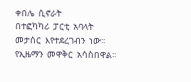ቀበሌ  ሲኖራት                          በተፎካካሪ  ፓርቲ  አባላት  መታሰር  እየተደረገብን  ነው፡፡  የኢዜማን  መዋቅር  አሳስበዋል፡፡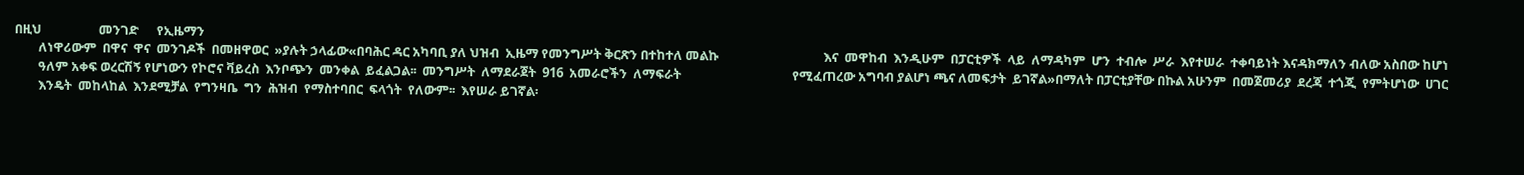በዚህ                   መንገድ      የኢዜማን
        ለነዋሪውም  በዋና  ዋና  መንገዶች  በመዘዋወር  »ያሉት ኃላፊው«በባሕር ዳር አካባቢ ያለ ህዝብ  ኢዜማ የመንግሥት ቅርጽን በተከተለ መልኩ                                   እና  መዋከብ  እንዲሁም  በፓርቲዎች  ላይ  ለማዳካም  ሆን  ተብሎ  ሥራ  እየተሠራ  ተቀባይነት እናዳክማለን ብለው አስበው ከሆነ
        ዓለም አቀፍ ወረርሽኝ የሆነውን የኮሮና ቫይረስ  እንቦጭን  መንቀል  ይፈልጋል፡፡  መንግሥት  ለማደራጀት  916  አመራሮችን  ለማፍራት                                     የሚፈጠረው አግባብ ያልሆነ ጫና ለመፍታት  ይገኛል»በማለት በፓርቲያቸው በኩል አሁንም  በመጀመሪያ  ደረጃ  ተጎጂ  የምትሆነው  ሀገር
        እንዴት  መከላከል  እንደሚቻል  የግንዛቤ  ግን  ሕዝብ  የማስተባበር  ፍላጎት  የለውም፡፡  እየሠራ ይገኛል፡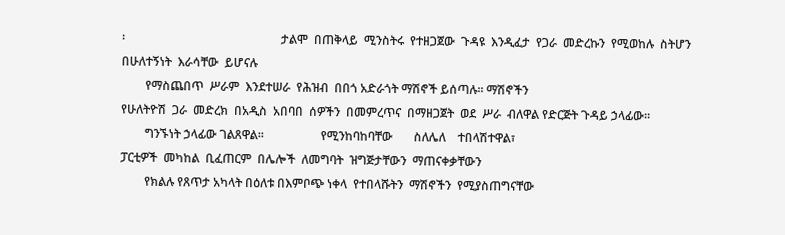፡                                                    ታልሞ  በጠቅላይ  ሚንስትሩ  የተዘጋጀው  ጉዳዩ  እንዲፈታ  የጋራ  መድረኩን  የሚወከሉ  ስትሆን  በሁለተኝነት  እራሳቸው  ይሆናሉ
        የማስጨበጥ  ሥራም  እንደተሠራ  የሕዝብ  በበጎ አድራጎት ማሽኖች ይሰጣሉ፡፡ ማሽኖችን                                                                     የሁለትዮሽ  ጋራ  መድረክ  በአዲስ  አበባበ  ሰዎችን  በመምረጥና  በማዘጋጀት  ወደ  ሥራ  ብለዋል የድርጅት ጉዳይ ኃላፊው፡፡
        ግንኙነት ኃላፊው ገልጸዋል፡፡                   የሚንከባከባቸው       ስለሌለ    ተበላሽተዋል፣                                                      ፓርቲዎች  መካከል  ቢፈጠርም  በሌሎች  ለመግባት  ዝግጅታቸውን  ማጠናቀቃቸውን
        የክልሉ የጸጥታ አካላት በዕለቱ በእምቦጭ ነቀላ  የተበላሹትን  ማሽኖችን  የሚያስጠግናቸው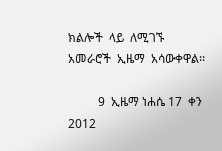ክልሎች  ላይ  ለሚገኙ  አመራሮች  ኢዜማ  አሳውቀዋል፡፡

          9  ኢዜማ ነሐሴ 17  ቀን 2012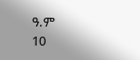ዓ.ም                                                                                                                                                                  10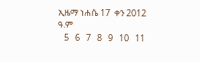ኢዜማ ነሐሴ 17  ቀን 2012 ዓ.ም
   5   6   7   8   9   10   11